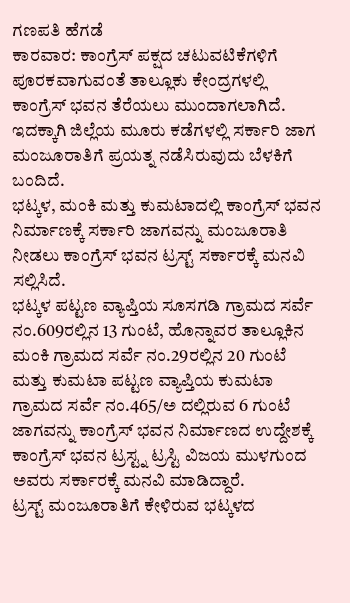ಗಣಪತಿ ಹೆಗಡೆ
ಕಾರವಾರ: ಕಾಂಗ್ರೆಸ್ ಪಕ್ಷದ ಚಟುವಟಿಕೆಗಳಿಗೆ ಪೂರಕವಾಗುವಂತೆ ತಾಲ್ಲೂಕು ಕೇಂದ್ರಗಳಲ್ಲಿ ಕಾಂಗ್ರೆಸ್ ಭವನ ತೆರೆಯಲು ಮುಂದಾಗಲಾಗಿದೆ. ಇದಕ್ಕಾಗಿ ಜಿಲ್ಲೆಯ ಮೂರು ಕಡೆಗಳಲ್ಲಿ ಸರ್ಕಾರಿ ಜಾಗ ಮಂಜೂರಾತಿಗೆ ಪ್ರಯತ್ನ ನಡೆಸಿರುವುದು ಬೆಳಕಿಗೆ ಬಂದಿದೆ.
ಭಟ್ಕಳ, ಮಂಕಿ ಮತ್ತು ಕುಮಟಾದಲ್ಲಿ ಕಾಂಗ್ರೆಸ್ ಭವನ ನಿರ್ಮಾಣಕ್ಕೆ ಸರ್ಕಾರಿ ಜಾಗವನ್ನು ಮಂಜೂರಾತಿ ನೀಡಲು ಕಾಂಗ್ರೆಸ್ ಭವನ ಟ್ರಸ್ಟ್ ಸರ್ಕಾರಕ್ಕೆ ಮನವಿ ಸಲ್ಲಿಸಿದೆ.
ಭಟ್ಕಳ ಪಟ್ಟಣ ವ್ಯಾಪ್ತಿಯ ಸೂಸಗಡಿ ಗ್ರಾಮದ ಸರ್ವೆ ನಂ.609ರಲ್ಲಿನ 13 ಗುಂಟೆ, ಹೊನ್ನಾವರ ತಾಲ್ಲೂಕಿನ ಮಂಕಿ ಗ್ರಾಮದ ಸರ್ವೆ ನಂ.29ರಲ್ಲಿನ 20 ಗುಂಟೆ ಮತ್ತು ಕುಮಟಾ ಪಟ್ಟಣ ವ್ಯಾಪ್ತಿಯ ಕುಮಟಾ ಗ್ರಾಮದ ಸರ್ವೆ ನಂ.465/ಅ ದಲ್ಲಿರುವ 6 ಗುಂಟೆ ಜಾಗವನ್ನು ಕಾಂಗ್ರೆಸ್ ಭವನ ನಿರ್ಮಾಣದ ಉದ್ದೇಶಕ್ಕೆ ಕಾಂಗ್ರೆಸ್ ಭವನ ಟ್ರಸ್ಟ್ನ ಟ್ರಸ್ಟಿ ವಿಜಯ ಮುಳಗುಂದ ಅವರು ಸರ್ಕಾರಕ್ಕೆ ಮನವಿ ಮಾಡಿದ್ದಾರೆ.
ಟ್ರಸ್ಟ್ ಮಂಜೂರಾತಿಗೆ ಕೇಳಿರುವ ಭಟ್ಕಳದ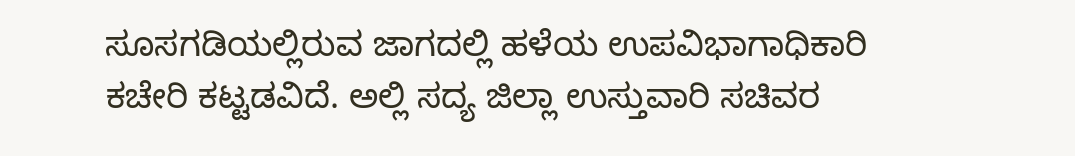ಸೂಸಗಡಿಯಲ್ಲಿರುವ ಜಾಗದಲ್ಲಿ ಹಳೆಯ ಉಪವಿಭಾಗಾಧಿಕಾರಿ ಕಚೇರಿ ಕಟ್ಟಡವಿದೆ. ಅಲ್ಲಿ ಸದ್ಯ ಜಿಲ್ಲಾ ಉಸ್ತುವಾರಿ ಸಚಿವರ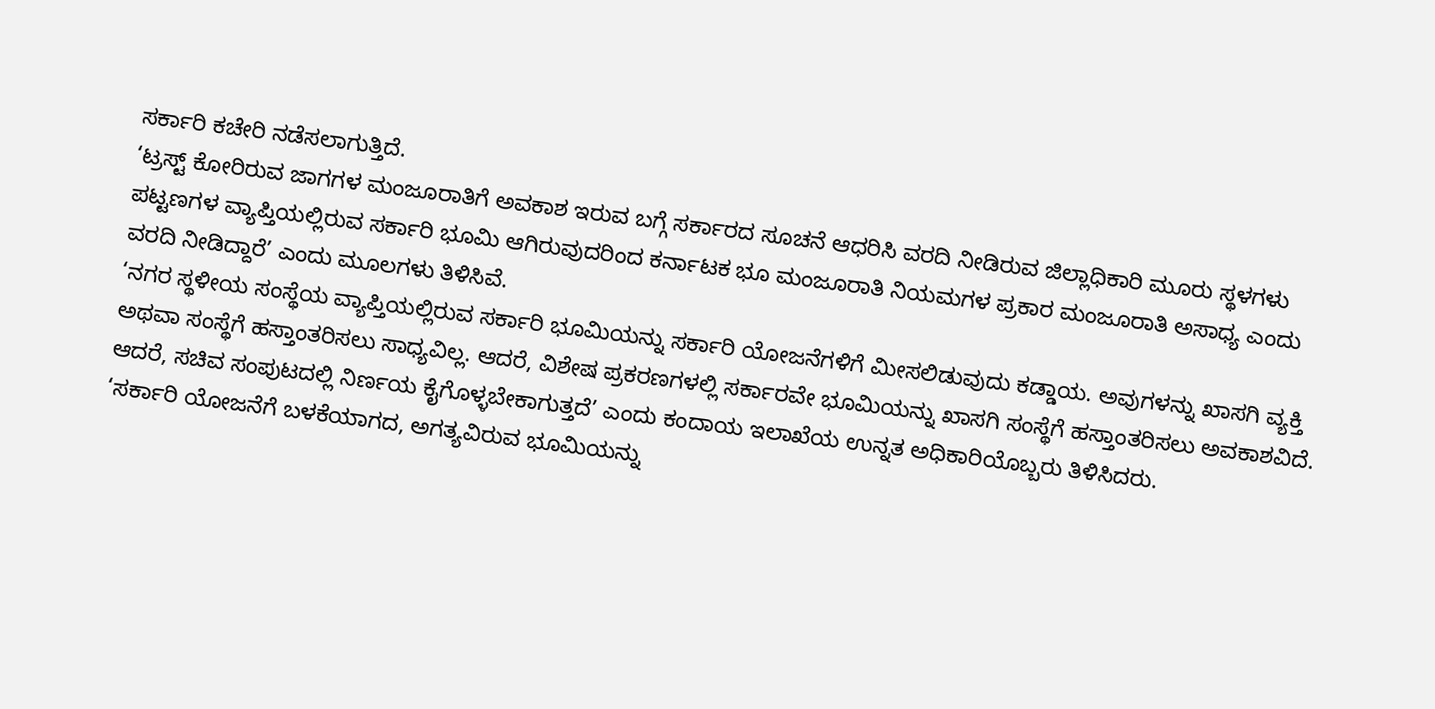ಸರ್ಕಾರಿ ಕಚೇರಿ ನಡೆಸಲಾಗುತ್ತಿದೆ.
‘ಟ್ರಸ್ಟ್ ಕೋರಿರುವ ಜಾಗಗಳ ಮಂಜೂರಾತಿಗೆ ಅವಕಾಶ ಇರುವ ಬಗ್ಗೆ ಸರ್ಕಾರದ ಸೂಚನೆ ಆಧರಿಸಿ ವರದಿ ನೀಡಿರುವ ಜಿಲ್ಲಾಧಿಕಾರಿ ಮೂರು ಸ್ಥಳಗಳು ಪಟ್ಟಣಗಳ ವ್ಯಾಪ್ತಿಯಲ್ಲಿರುವ ಸರ್ಕಾರಿ ಭೂಮಿ ಆಗಿರುವುದರಿಂದ ಕರ್ನಾಟಕ ಭೂ ಮಂಜೂರಾತಿ ನಿಯಮಗಳ ಪ್ರಕಾರ ಮಂಜೂರಾತಿ ಅಸಾಧ್ಯ ಎಂದು ವರದಿ ನೀಡಿದ್ದಾರೆ’ ಎಂದು ಮೂಲಗಳು ತಿಳಿಸಿವೆ.
‘ನಗರ ಸ್ಥಳೀಯ ಸಂಸ್ಥೆಯ ವ್ಯಾಪ್ತಿಯಲ್ಲಿರುವ ಸರ್ಕಾರಿ ಭೂಮಿಯನ್ನು ಸರ್ಕಾರಿ ಯೋಜನೆಗಳಿಗೆ ಮೀಸಲಿಡುವುದು ಕಡ್ಡಾಯ. ಅವುಗಳನ್ನು ಖಾಸಗಿ ವ್ಯಕ್ತಿ ಅಥವಾ ಸಂಸ್ಥೆಗೆ ಹಸ್ತಾಂತರಿಸಲು ಸಾಧ್ಯವಿಲ್ಲ. ಆದರೆ, ವಿಶೇಷ ಪ್ರಕರಣಗಳಲ್ಲಿ ಸರ್ಕಾರವೇ ಭೂಮಿಯನ್ನು ಖಾಸಗಿ ಸಂಸ್ಥೆಗೆ ಹಸ್ತಾಂತರಿಸಲು ಅವಕಾಶವಿದೆ. ಆದರೆ, ಸಚಿವ ಸಂಪುಟದಲ್ಲಿ ನಿರ್ಣಯ ಕೈಗೊಳ್ಳಬೇಕಾಗುತ್ತದೆ’ ಎಂದು ಕಂದಾಯ ಇಲಾಖೆಯ ಉನ್ನತ ಅಧಿಕಾರಿಯೊಬ್ಬರು ತಿಳಿಸಿದರು.
‘ಸರ್ಕಾರಿ ಯೋಜನೆಗೆ ಬಳಕೆಯಾಗದ, ಅಗತ್ಯವಿರುವ ಭೂಮಿಯನ್ನು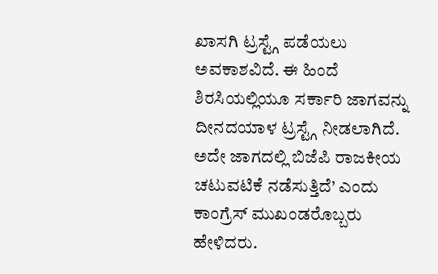ಖಾಸಗಿ ಟ್ರಸ್ಟ್ಗೆ ಪಡೆಯಲು ಅವಕಾಶವಿದೆ. ಈ ಹಿಂದೆ ಶಿರಸಿಯಲ್ಲಿಯೂ ಸರ್ಕಾರಿ ಜಾಗವನ್ನು ದೀನದಯಾಳ ಟ್ರಸ್ಟ್ಗೆ ನೀಡಲಾಗಿದೆ. ಅದೇ ಜಾಗದಲ್ಲಿ ಬಿಜೆಪಿ ರಾಜಕೀಯ ಚಟುವಟಿಕೆ ನಡೆಸುತ್ತಿದೆ’ ಎಂದು ಕಾಂಗ್ರೆಸ್ ಮುಖಂಡರೊಬ್ಬರು ಹೇಳಿದರು.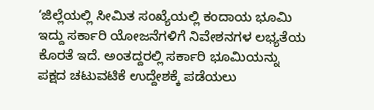‘ಜಿಲ್ಲೆಯಲ್ಲಿ ಸೀಮಿತ ಸಂಖ್ಯೆಯಲ್ಲಿ ಕಂದಾಯ ಭೂಮಿ ಇದ್ದು ಸರ್ಕಾರಿ ಯೋಜನೆಗಳಿಗೆ ನಿವೇಶನಗಳ ಲಭ್ಯತೆಯ ಕೊರತೆ ಇದೆ. ಅಂತದ್ದರಲ್ಲಿ ಸರ್ಕಾರಿ ಭೂಮಿಯನ್ನು ಪಕ್ಷದ ಚಟುವಟಿಕೆ ಉದ್ದೇಶಕ್ಕೆ ಪಡೆಯಲು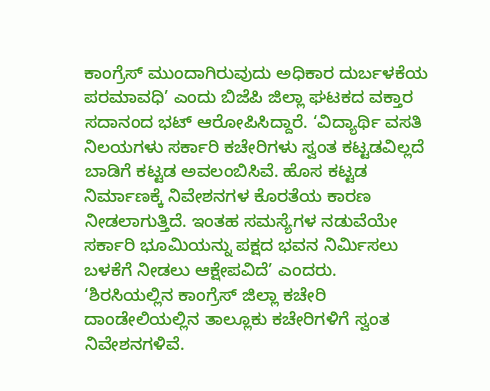ಕಾಂಗ್ರೆಸ್ ಮುಂದಾಗಿರುವುದು ಅಧಿಕಾರ ದುರ್ಬಳಕೆಯ ಪರಮಾವಧಿ’ ಎಂದು ಬಿಜೆಪಿ ಜಿಲ್ಲಾ ಘಟಕದ ವಕ್ತಾರ ಸದಾನಂದ ಭಟ್ ಆರೋಪಿಸಿದ್ದಾರೆ. ‘ವಿದ್ಯಾರ್ಥಿ ವಸತಿ ನಿಲಯಗಳು ಸರ್ಕಾರಿ ಕಚೇರಿಗಳು ಸ್ವಂತ ಕಟ್ಟಡವಿಲ್ಲದೆ ಬಾಡಿಗೆ ಕಟ್ಟಡ ಅವಲಂಬಿಸಿವೆ. ಹೊಸ ಕಟ್ಟಡ ನಿರ್ಮಾಣಕ್ಕೆ ನಿವೇಶನಗಳ ಕೊರತೆಯ ಕಾರಣ ನೀಡಲಾಗುತ್ತಿದೆ. ಇಂತಹ ಸಮಸ್ಯೆಗಳ ನಡುವೆಯೇ ಸರ್ಕಾರಿ ಭೂಮಿಯನ್ನು ಪಕ್ಷದ ಭವನ ನಿರ್ಮಿಸಲು ಬಳಕೆಗೆ ನೀಡಲು ಆಕ್ಷೇಪವಿದೆ’ ಎಂದರು.
‘ಶಿರಸಿಯಲ್ಲಿನ ಕಾಂಗ್ರೆಸ್ ಜಿಲ್ಲಾ ಕಚೇರಿ ದಾಂಡೇಲಿಯಲ್ಲಿನ ತಾಲ್ಲೂಕು ಕಚೇರಿಗಳಿಗೆ ಸ್ವಂತ ನಿವೇಶನಗಳಿವೆ.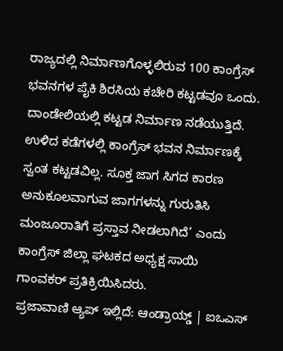ರಾಜ್ಯದಲ್ಲಿ ನಿರ್ಮಾಣಗೊಳ್ಳಲಿರುವ 100 ಕಾಂಗ್ರೆಸ್ ಭವನಗಳ ಪೈಕಿ ಶಿರಸಿಯ ಕಚೇರಿ ಕಟ್ಟಡವೂ ಒಂದು. ದಾಂಡೇಲಿಯಲ್ಲಿ ಕಟ್ಟಡ ನಿರ್ಮಾಣ ನಡೆಯುತ್ತಿದೆ. ಉಳಿದ ಕಡೆಗಳಲ್ಲಿ ಕಾಂಗ್ರೆಸ್ ಭವನ ನಿರ್ಮಾಣಕ್ಕೆ ಸ್ವಂತ ಕಟ್ಟಡವಿಲ್ಲ. ಸೂಕ್ತ ಜಾಗ ಸಿಗದ ಕಾರಣ ಅನುಕೂಲವಾಗುವ ಜಾಗಗಳನ್ನು ಗುರುತಿಸಿ ಮಂಜೂರಾತಿಗೆ ಪ್ರಸ್ತಾವ ನೀಡಲಾಗಿದೆ’ ಎಂದು ಕಾಂಗ್ರೆಸ್ ಜಿಲ್ಲಾ ಘಟಕದ ಅಧ್ಯಕ್ಷ ಸಾಯಿ ಗಾಂವಕರ್ ಪ್ರತಿಕ್ರಿಯಿಸಿದರು.
ಪ್ರಜಾವಾಣಿ ಆ್ಯಪ್ ಇಲ್ಲಿದೆ: ಆಂಡ್ರಾಯ್ಡ್ | ಐಒಎಸ್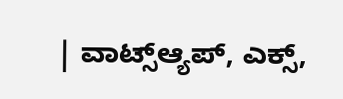| ವಾಟ್ಸ್ಆ್ಯಪ್, ಎಕ್ಸ್,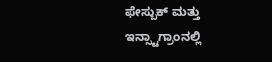ಫೇಸ್ಬುಕ್ ಮತ್ತು ಇನ್ಸ್ಟಾಗ್ರಾಂನಲ್ಲಿ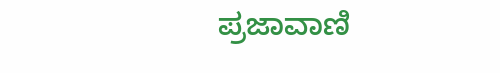ಪ್ರಜಾವಾಣಿ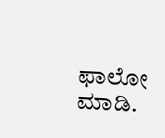ಫಾಲೋ ಮಾಡಿ.